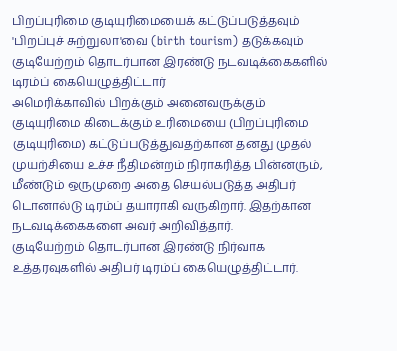பிறப்புரிமை குடியுரிமையைக் கட்டுப்படுத்தவும் 'பிறப்புச் சுற்றுலா'வை (birth tourism) தடுக்கவும் குடியேற்றம் தொடர்பான இரண்டு நடவடிக்கைகளில் டிரம்ப் கையெழுத்திட்டார்
அமெரிக்காவில் பிறக்கும் அனைவருக்கும் குடியுரிமை கிடைக்கும் உரிமையை (பிறப்புரிமை குடியுரிமை) கட்டுப்படுத்துவதற்கான தனது முதல் முயற்சியை உச்ச நீதிமன்றம் நிராகரித்த பின்னரும், மீண்டும் ஒருமுறை அதை செயல்படுத்த அதிபர் டொனால்டு டிரம்ப் தயாராகி வருகிறார். இதற்கான நடவடிக்கைகளை அவர் அறிவித்தார்.
குடியேற்றம் தொடர்பான இரண்டு நிர்வாக உத்தரவுகளில் அதிபர் டிரம்ப் கையெழுத்திட்டார்.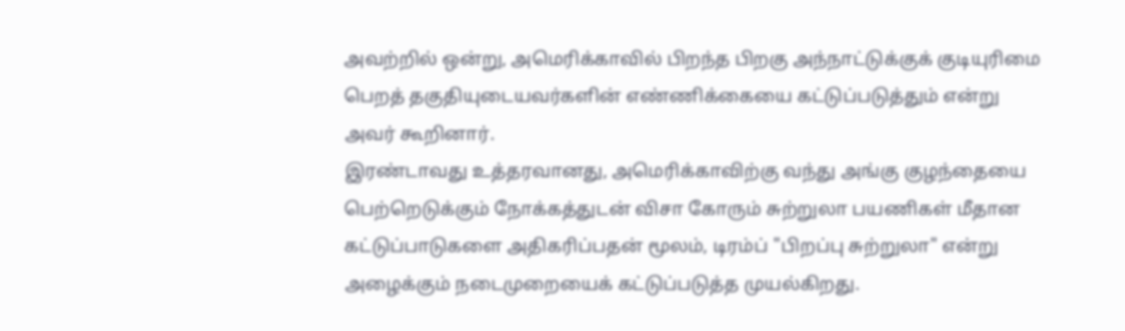அவற்றில் ஒன்று, அமெரிக்காவில் பிறந்த பிறகு அந்நாட்டுக்குக் குடியுரிமை பெறத் தகுதியுடையவர்களின் எண்ணிக்கையை கட்டுப்படுத்தும் என்று அவர் கூறினார்.
இரண்டாவது உத்தரவானது, அமெரிக்காவிற்கு வந்து அங்கு குழந்தையை பெற்றெடுக்கும் நோக்கத்துடன் விசா கோரும் சுற்றுலா பயணிகள் மீதான கட்டுப்பாடுகளை அதிகரிப்பதன் மூலம், டிரம்ப் "பிறப்பு சுற்றுலா" என்று அழைக்கும் நடைமுறையைக் கட்டுப்படுத்த முயல்கிறது.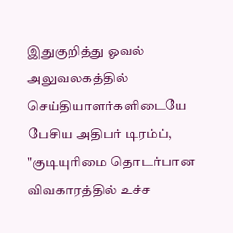இதுகுறித்து ஓவல் அலுவலகத்தில் செய்தியாளர்களிடையே பேசிய அதிபர் டிரம்ப், "குடியுரிமை தொடர்பான விவகாரத்தில் உச்ச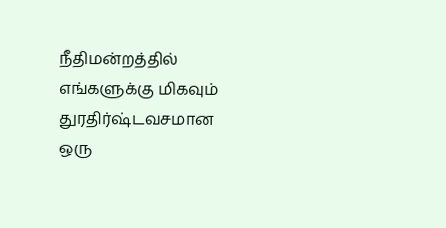நீதிமன்றத்தில் எங்களுக்கு மிகவும் துரதிர்ஷ்டவசமான ஒரு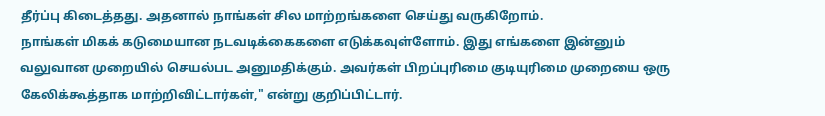தீர்ப்பு கிடைத்தது. அதனால் நாங்கள் சில மாற்றங்களை செய்து வருகிறோம்.
நாங்கள் மிகக் கடுமையான நடவடிக்கைகளை எடுக்கவுள்ளோம். இது எங்களை இன்னும் வலுவான முறையில் செயல்பட அனுமதிக்கும். அவர்கள் பிறப்புரிமை குடியுரிமை முறையை ஒரு கேலிக்கூத்தாக மாற்றிவிட்டார்கள்," என்று குறிப்பிட்டார்.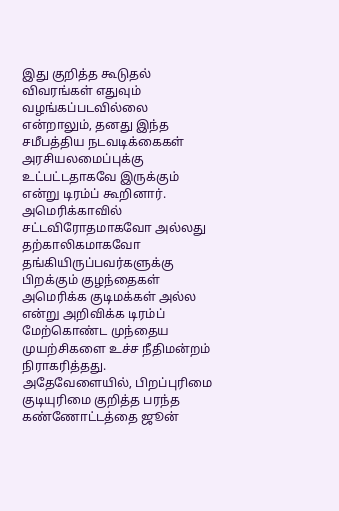இது குறித்த கூடுதல் விவரங்கள் எதுவும் வழங்கப்படவில்லை என்றாலும், தனது இந்த சமீபத்திய நடவடிக்கைகள் அரசியலமைப்புக்கு உட்பட்டதாகவே இருக்கும் என்று டிரம்ப் கூறினார்.
அமெரிக்காவில் சட்டவிரோதமாகவோ அல்லது தற்காலிகமாகவோ தங்கியிருப்பவர்களுக்கு பிறக்கும் குழந்தைகள் அமெரிக்க குடிமக்கள் அல்ல என்று அறிவிக்க டிரம்ப் மேற்கொண்ட முந்தைய முயற்சிகளை உச்ச நீதிமன்றம் நிராகரித்தது. அதேவேளையில், பிறப்புரிமை குடியுரிமை குறித்த பரந்த கண்ணோட்டத்தை ஜூன்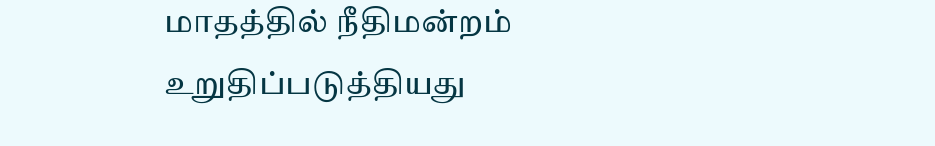மாதத்தில் நீதிமன்றம் உறுதிப்படுத்தியது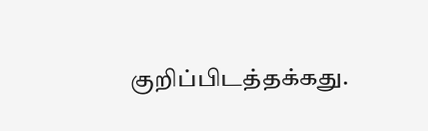குறிப்பிடத்தக்கது.